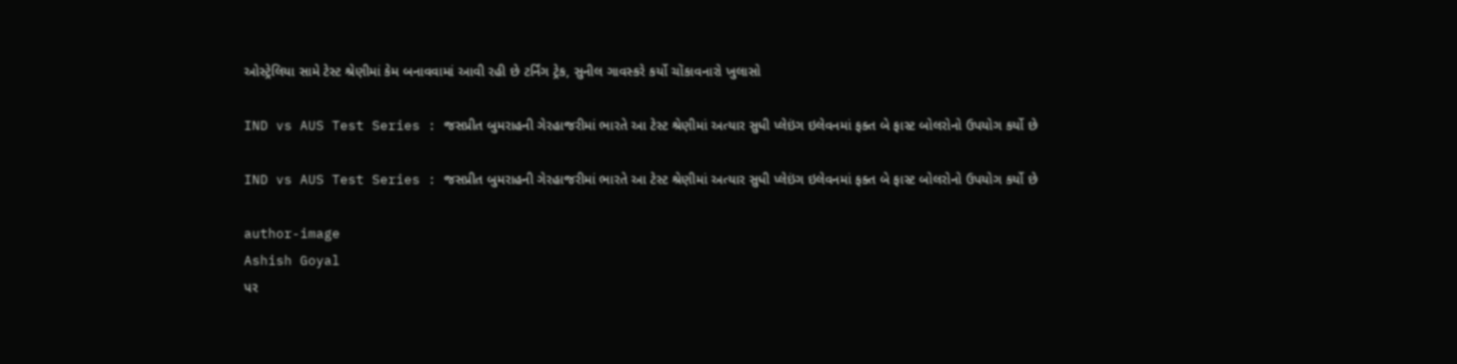ઓસ્ટ્રેલિયા સામે ટેસ્ટ શ્રેણીમાં કેમ બનાવવામાં આવી રહી છે ટર્નિંગ ટ્રેક, સુનીલ ગાવસ્કરે કર્યો ચોંકાવનારો ખુલાસો

IND vs AUS Test Series : જસપ્રીત બુમરાહની ગેરહાજરીમાં ભારતે આ ટેસ્ટ શ્રેણીમાં અત્યાર સુધી પ્લેઇંગ ઇલેવનમાં ફક્ત બે ફાસ્ટ બોલરોનો ઉપયોગ કર્યો છે

IND vs AUS Test Series : જસપ્રીત બુમરાહની ગેરહાજરીમાં ભારતે આ ટેસ્ટ શ્રેણીમાં અત્યાર સુધી પ્લેઇંગ ઇલેવનમાં ફક્ત બે ફાસ્ટ બોલરોનો ઉપયોગ કર્યો છે

author-image
Ashish Goyal
પર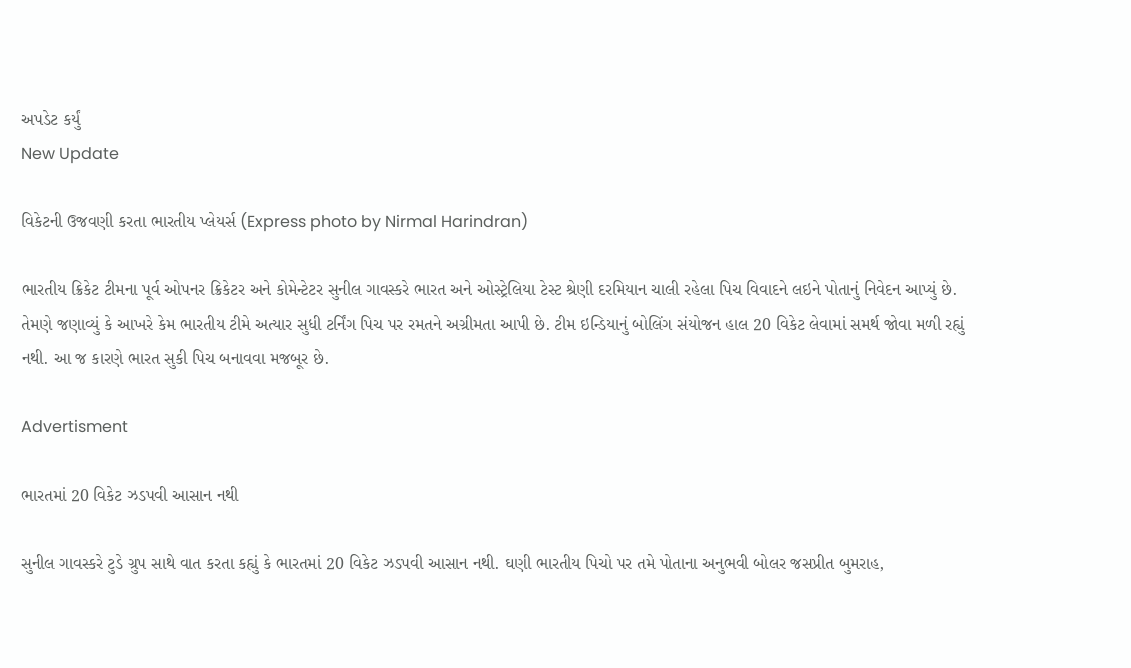અપડેટ કર્યું
New Update

વિકેટની ઉજવણી કરતા ભારતીય પ્લેયર્સ (Express photo by Nirmal Harindran)

ભારતીય ક્રિકેટ ટીમના પૂર્વ ઓપનર ક્રિકેટર અને કોમેન્ટેટર સુનીલ ગાવસ્કરે ભારત અને ઓસ્ટ્રેલિયા ટેસ્ટ શ્રેણી દરમિયાન ચાલી રહેલા પિચ વિવાદને લઇને પોતાનું નિવેદન આપ્યું છે. તેમણે જણાવ્યું કે આખરે કેમ ભારતીય ટીમે અત્યાર સુધી ટર્નિંગ પિચ પર રમતને અગ્રીમતા આપી છે. ટીમ ઇન્ડિયાનું બોલિંગ સંયોજન હાલ 20 વિકેટ લેવામાં સમર્થ જોવા મળી રહ્યું નથી. આ જ કારણે ભારત સુકી પિચ બનાવવા મજબૂર છે.

Advertisment

ભારતમાં 20 વિકેટ ઝડપવી આસાન નથી

સુનીલ ગાવસ્કરે ટુડે ગ્રુપ સાથે વાત કરતા કહ્યું કે ભારતમાં 20 વિકેટ ઝડપવી આસાન નથી. ઘણી ભારતીય પિચો પર તમે પોતાના અનુભવી બોલર જસપ્રીત બુમરાહ,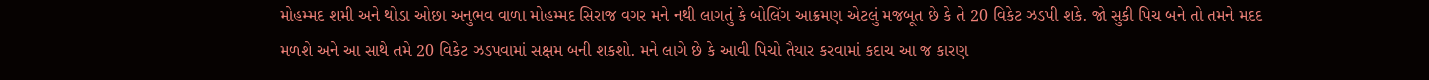મોહમ્મદ શમી અને થોડા ઓછા અનુભવ વાળા મોહમ્મદ સિરાજ વગર મને નથી લાગતું કે બોલિંગ આક્રમણ એટલું મજબૂત છે કે તે 20 વિકેટ ઝડપી શકે. જો સુકી પિચ બને તો તમને મદદ મળશે અને આ સાથે તમે 20 વિકેટ ઝડપવામાં સક્ષમ બની શકશો. મને લાગે છે કે આવી પિચો તૈયાર કરવામાં કદાચ આ જ કારણ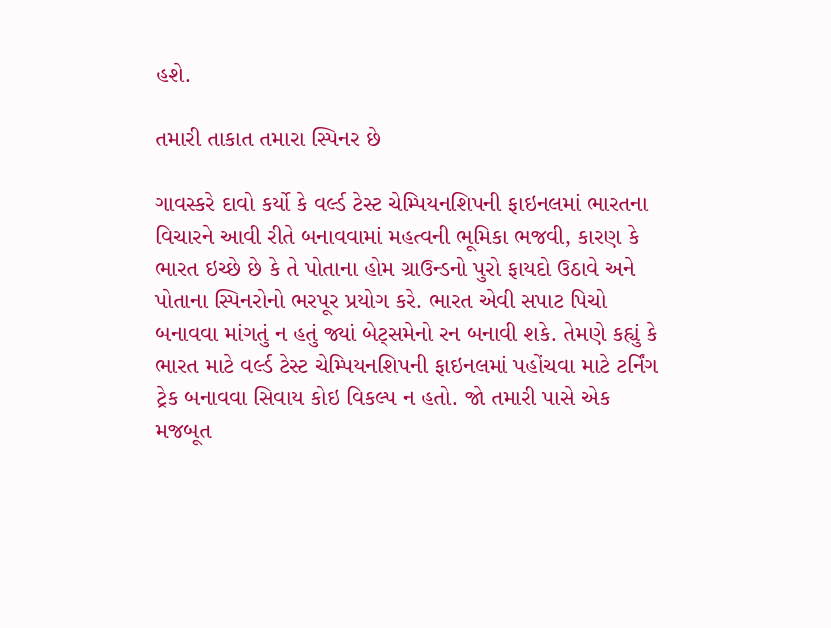હશે.

તમારી તાકાત તમારા સ્પિનર છે

ગાવસ્કરે દાવો કર્યો કે વર્લ્ડ ટેસ્ટ ચેમ્પિયનશિપની ફાઇનલમાં ભારતના વિચારને આવી રીતે બનાવવામાં મહત્વની ભૂમિકા ભજવી, કારણ કે ભારત ઇચ્છે છે કે તે પોતાના હોમ ગ્રાઉન્ડનો પુરો ફાયદો ઉઠાવે અને પોતાના સ્પિનરોનો ભરપૂર પ્રયોગ કરે. ભારત એવી સપાટ પિચો બનાવવા માંગતું ન હતું જ્યાં બેટ્સમેનો રન બનાવી શકે. તેમણે કહ્યું કે ભારત માટે વર્લ્ડ ટેસ્ટ ચેમ્પિયનશિપની ફાઇનલમાં પહોંચવા માટે ટર્નિંગ ટ્રેક બનાવવા સિવાય કોઇ વિકલ્પ ન હતો. જો તમારી પાસે એક મજબૂત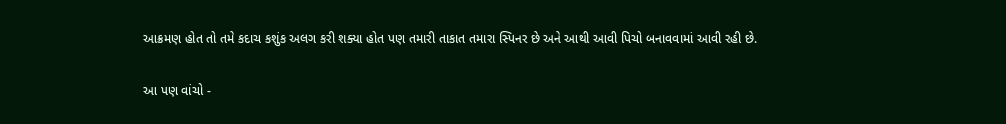આક્રમણ હોત તો તમે કદાચ કશુંક અલગ કરી શક્યા હોત પણ તમારી તાકાત તમારા સ્પિનર છે અને આથી આવી પિચો બનાવવામાં આવી રહી છે.

આ પણ વાંચો -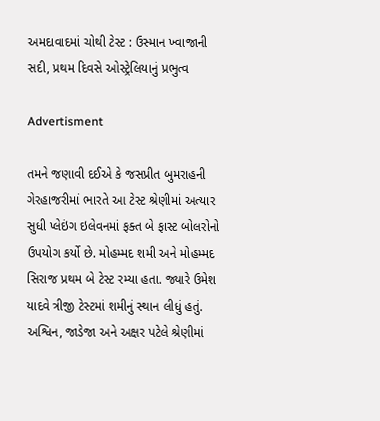અમદાવાદમાં ચોથી ટેસ્ટ : ઉસ્માન ખ્વાજાની સદી, પ્રથમ દિવસે ઓસ્ટ્રેલિયાનું પ્રભુત્વ

Advertisment

તમને જણાવી દઈએ કે જસપ્રીત બુમરાહની ગેરહાજરીમાં ભારતે આ ટેસ્ટ શ્રેણીમાં અત્યાર સુધી પ્લેઇંગ ઇલેવનમાં ફક્ત બે ફાસ્ટ બોલરોનો ઉપયોગ કર્યો છે. મોહમ્મદ શમી અને મોહમ્મદ સિરાજ પ્રથમ બે ટેસ્ટ રમ્યા હતા. જ્યારે ઉમેશ યાદવે ત્રીજી ટેસ્ટમાં શમીનું સ્થાન લીધું હતું. અશ્વિન, જાડેજા અને અક્ષર પટેલે શ્રેણીમાં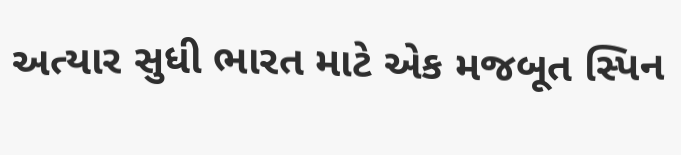અત્યાર સુધી ભારત માટે એક મજબૂત સ્પિન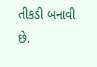તીકડી બનાવી છે.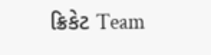ક્રિકેટ Team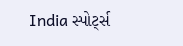India સ્પોર્ટ્સ